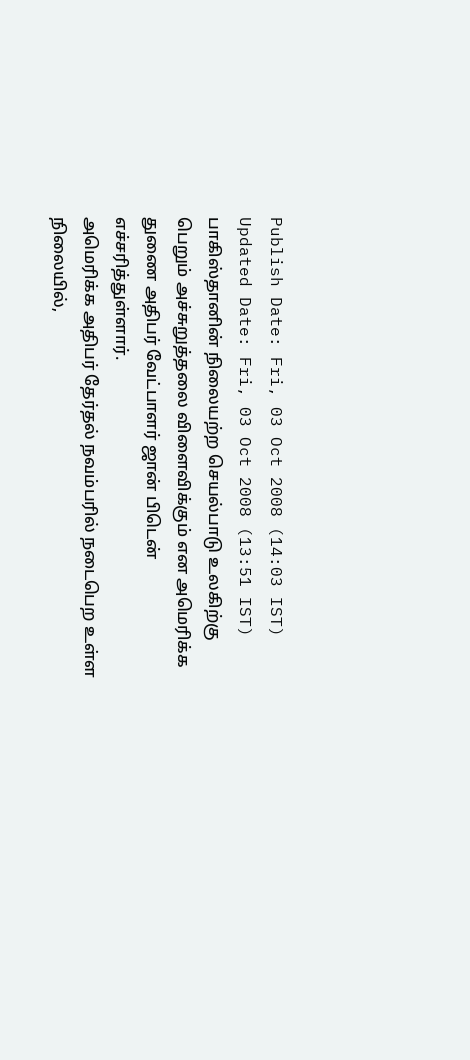Publish Date: Fri, 03 Oct 2008 (14:03 IST)
Updated Date: Fri, 03 Oct 2008 (13:51 IST)
பாகிஸ்தானின் நிலையற்ற செயல்பாடு உலகிற்கு பெறும் அச்சுறுத்தலை விளைவிக்கும் என அமெரிக்க துணை அதிபர் வேட்பாளர் ஜான் பிடென் எச்சரித்துள்ளார்.
அமெரிக்க அதிபர் தேர்தல் நவம்பரில் நடைபெற உள்ள நிலையில்,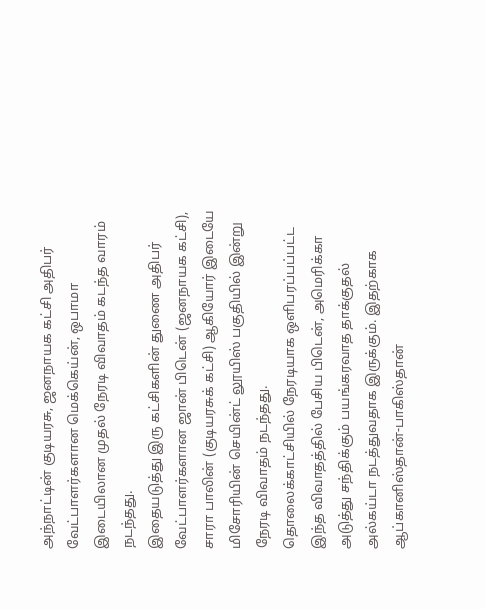அந்நாட்டின் குடியரசு, ஜனநாயக கட்சி அதிபர் வேட்பாளர்களான மெக்கெய்ன், ஒபாமா இடையிலான முதல் நேரடி விவாதம் கடந்த வாரம் நடந்தது.
இதையடுத்து இரு கட்சிகளின் துணை அதிபர் வேட்பாளர்களான ஜான் பிடென் (ஜனநாயக கட்சி), சாரா பாலின் (குடியரசுக் கட்சி) ஆகியோர் இடையே மிசோரியின் செயின்ட் லூயிஸ் பகுதியில் இன்று நேரடி விவாதம் நடந்தது.
தொலைக்காட்சியில் நேரடியாக ஒளிபரப்பப்பட்ட இந்த விவாதத்தில் பேசிய பிடென், அமெரிக்கா அடுத்து சந்திக்கும் பயங்கரவாத தாக்குதல் அல்கய்டா நடத்துவதாக இருக்கும். இதற்காக ஆப்கானிஸ்தான்-பாகிஸ்தான்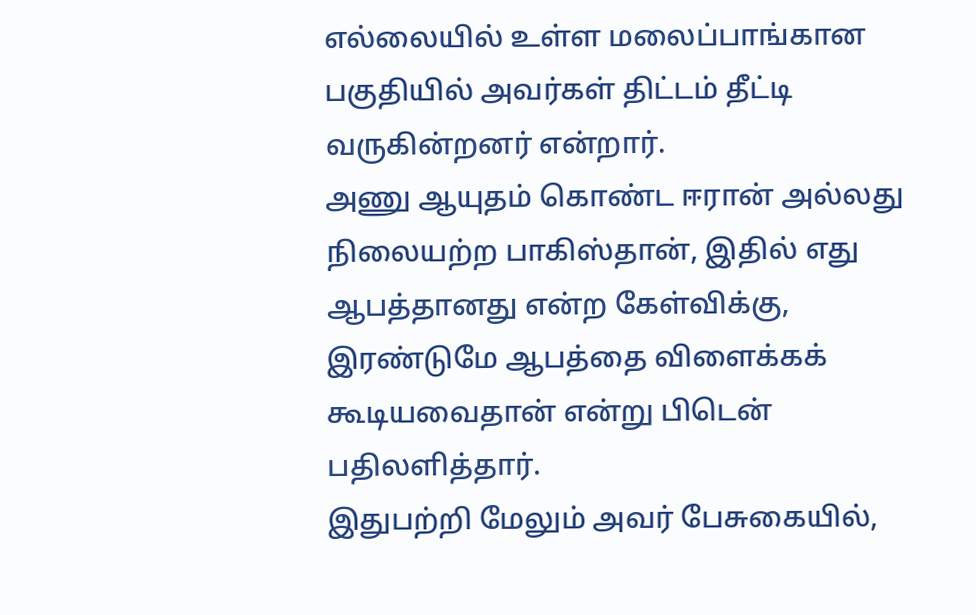எல்லையில் உள்ள மலைப்பாங்கான பகுதியில் அவர்கள் திட்டம் தீட்டி வருகின்றனர் என்றார்.
அணு ஆயுதம் கொண்ட ஈரான் அல்லது நிலையற்ற பாகிஸ்தான், இதில் எது ஆபத்தானது என்ற கேள்விக்கு, இரண்டுமே ஆபத்தை விளைக்கக் கூடியவைதான் என்று பிடென் பதிலளித்தார்.
இதுபற்றி மேலும் அவர் பேசுகையில்,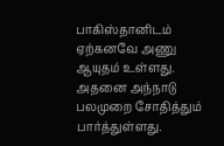பாகிஸ்தானிடம் ஏற்கனவே அணு ஆயுதம் உள்ளது. அதனை அந்நாடு பலமுறை சோதித்தும் பார்த்துள்ளது.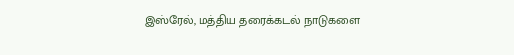இஸ்ரேல், மத்திய தரைக்கடல் நாடுகளை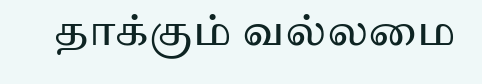தாக்கும் வல்லமை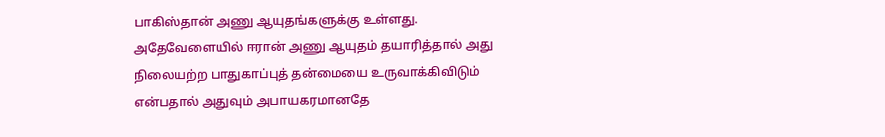பாகிஸ்தான் அணு ஆயுதங்களுக்கு உள்ளது.
அதேவேளையில் ஈரான் அணு ஆயுதம் தயாரித்தால் அது நிலையற்ற பாதுகாப்புத் தன்மையை உருவாக்கிவிடும் என்பதால் அதுவும் அபாயகரமானதே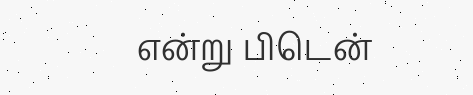என்று பிடென்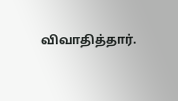விவாதித்தார்.